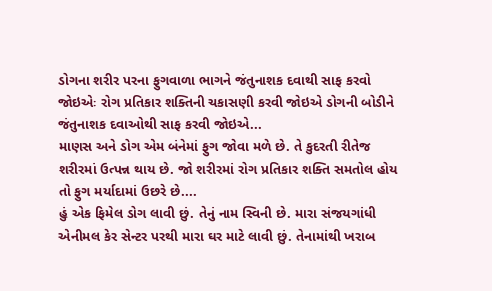ડોગના શરીર પરના ફુગવાળા ભાગને જંતુનાશક દવાથી સાફ કરવો જોઇએઃ રોગ પ્રતિકાર શક્તિની ચકાસણી કરવી જોઇએ ડોગની બોડીને જંતુનાશક દવાઓથી સાફ કરવી જોઇએ...
માણસ અને ડોગ એમ બંનેમાં ફુગ જોવા મળે છે. તે કુદરતી રીતેજ શરીરમાં ઉત્પન્ન થાય છે. જો શરીરમાં રોગ પ્રતિકાર શક્તિ સમતોલ હોય તો ફુગ મર્યાદામાં ઉછરે છે....
હું એક ફિમેલ ડોગ લાવી છું. તેનું નામ સ્વિની છે. મારા સંજયગાંધી એનીમલ કેર સેન્ટર પરથી મારા ઘર માટે લાવી છું. તેનામાંથી ખરાબ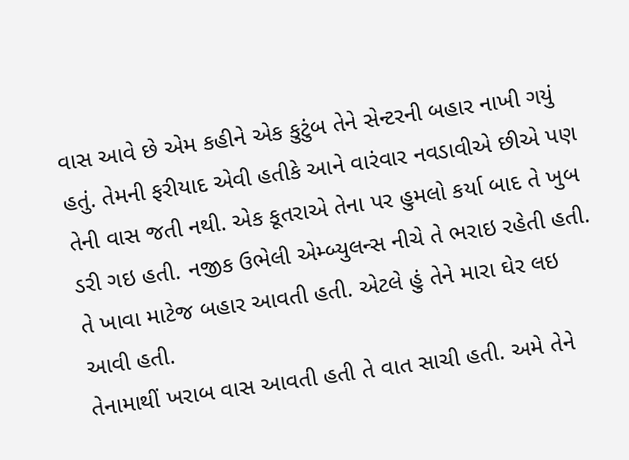વાસ આવે છે એમ કહીને એક કુટુંબ તેને સેન્ટરની બહાર નાખી ગયું હતું. તેમની ફરીયાદ એવી હતીકે આને વારંવાર નવડાવીએ છીએ પણ તેની વાસ જતી નથી. એક કૂતરાએ તેના પર હુમલો કર્યા બાદ તે ખુબ ડરી ગઇ હતી. નજીક ઉભેલી એમ્બ્યુલન્સ નીચે તે ભરાઇ રહેતી હતી. તે ખાવા માટેજ બહાર આવતી હતી. એટલે હું તેને મારા ઘેર લઇ આવી હતી.
તેનામાથીં ખરાબ વાસ આવતી હતી તે વાત સાચી હતી. અમે તેને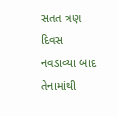સતત ત્રણ દિવસ નવડાવ્યા બાદ તેનામાંથી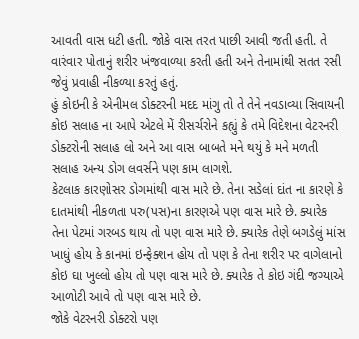આવતી વાસ ધટી હતી. જોકે વાસ તરત પાછી આવી જતી હતી. તે વારંવાર પોતાનું શરીર ખંજવાળ્યા કરતી હતી અને તેનામાંથી સતત રસી જેવું પ્રવાહી નીકળ્યા કરતું હતું.
હું કોઇની કે એનીમલ ડોક્ટરની મદદ માંગુ તો તે તેને નવડાવ્યા સિવાયની કોઇ સલાહ ના આપે એટલે મેં રીસર્ચરોને કહ્યું કે તમે વિદેશના વેટરનરી ડોક્ટરોની સલાહ લો અને આ વાસ બાબતે મને થયું કે મને મળતી સલાહ અન્ય ડોગ લવર્સને પણ કામ લાગશે.
કેટલાક કારણોસર ડોગમાંથી વાસ મારે છે. તેના સડેલાં દાંત ના કારણે કે દાતમાંથી નીકળતા પરુ(પસ)ના કારણએ પણ વાસ મારે છે. ક્યારેક તેના પેટમાં ગરબડ થાય તો પણ વાસ મારે છે. ક્યારેક તેણે બગડેલું માંસ ખાધું હોય કે કાનમાં ઇન્ફેક્શન હોય તો પણ કે તેના શરીર પર વાગેલાનો કોઇ ઘા ખુલ્લો હોય તો પણ વાસ મારે છે. ક્યારેક તે કોઇ ગંદી જગ્યાએ આળોટી આવે તો પણ વાસ મારે છે.
જોકે વેટરનરી ડોક્ટરો પણ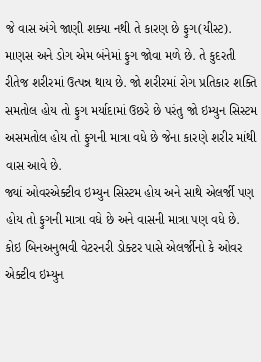જે વાસ અંગે જાણી શક્યા નથી તે કારણ છે ફુગ(યીસ્ટ). માણસ અને ડોગ એમ બંનેમાં ફુગ જોવા મળે છે. તે કુદરતી રીતેજ શરીરમાં ઉત્પન્ન થાય છે. જો શરીરમાં રોગ પ્રતિકાર શક્તિ સમતોલ હોય તો ફુગ મર્યાદામાં ઉછરે છે પરંતુ જો ઇમ્યુન સિસ્ટમ અસમતોલ હોય તો ફુગની માત્રા વધે છે જેના કારણે શરીર માંથી વાસ આવે છે.
જ્યાં ઓવરએક્ટીવ ઇમ્યુન સિસ્ટમ હોય અને સાથે એલર્જી પણ હોય તો ફુગની માત્રા વધે છે અને વાસની માત્રા પણ વધે છે. કોઇ બિનઅનુભવી વેટરનરી ડોક્ટર પાસે એલર્જીનો કે ઓવર એક્ટીવ ઇમ્યુન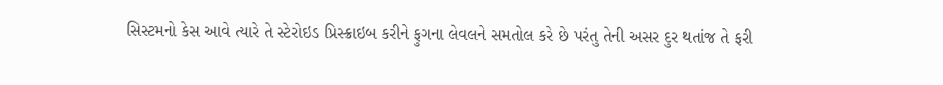સિસ્ટમનો કેસ આવે ત્યારે તે સ્ટેરોઇડ પ્રિસ્ક્રાઇબ કરીને ફુગના લેવલને સમતોલ કરે છે પરંતુ તેની અસર દુર થતાંજ તે ફરી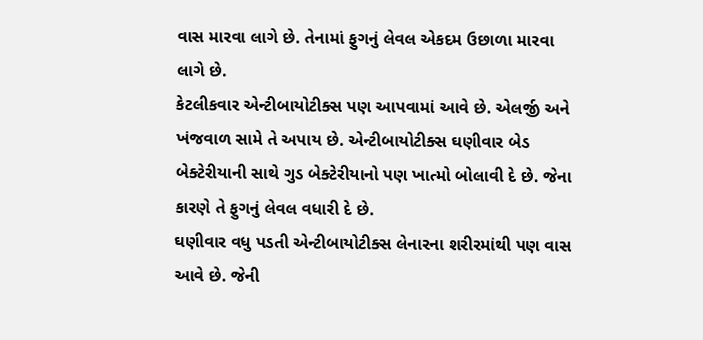વાસ મારવા લાગે છે. તેનામાં ફુગનું લેવલ એકદમ ઉછાળા મારવા લાગે છે.
કેટલીકવાર એન્ટીબાયોટીક્સ પણ આપવામાં આવે છે. એલર્જી અને ખંજવાળ સામે તે અપાય છે. એન્ટીબાયોટીક્સ ઘણીવાર બેડ બેક્ટેરીયાની સાથે ગુડ બેક્ટેરીયાનો પણ ખાત્મો બોલાવી દે છે. જેના કારણે તે ફુગનું લેવલ વધારી દે છે.
ઘણીવાર વધુ પડતી એન્ટીબાયોટીક્સ લેનારના શરીરમાંથી પણ વાસ આવે છે. જેની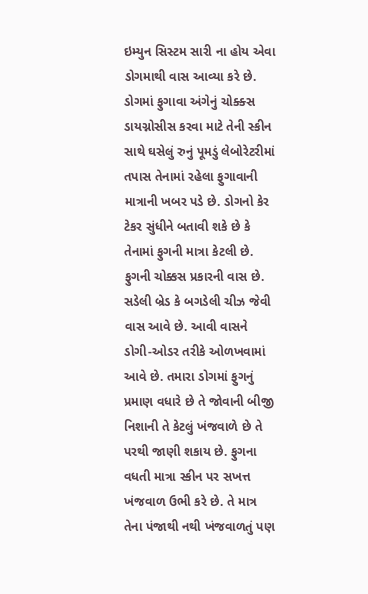ઇમ્યુન સિસ્ટમ સારી ના હોય એવા ડોગમાથી વાસ આવ્યા કરે છે. ડોગમાં ફુગાવા અંગેનું ચોક્ક્સ ડાયગ્નોસીસ કરવા માટે તેની સ્કીન સાથે ઘસેલું રુનું પૂમડું લેબોરેટરીમાં તપાસ તેનામાં રહેલા ફુગાવાની માત્રાની ખબર પડે છે. ડોગનો કેર ટેકર સુંધીને બતાવી શકે છે કે તેનામાં ફુગની માત્રા કેટલી છે.
ફુગની ચોક્કસ પ્રકારની વાસ છે. સડેલી બ્રેડ કે બગડેલી ચીઝ જેવી વાસ આવે છે. આવી વાસને ડોગી-ઓડર તરીકે ઓળખવામાં આવે છે. તમારા ડોગમાં ફુગનું પ્રમાણ વધારે છે તે જોવાની બીજી નિશાની તે કેટલું ખંજવાળે છે તે પરથી જાણી શકાય છે. ફુગના વધતી માત્રા સ્કીન પર સખત્ત ખંજવાળ ઉભી કરે છે. તે માત્ર તેના પંજાથી નથી ખંજવાળતું પણ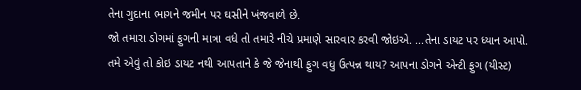તેના ગુદાના ભાગને જમીન પર ઘસીને ખંજવાળે છે.
જો તમારા ડોગમાં ફુગની માત્રા વધે તો તમારે નીચે પ્રમાણે સારવાર કરવી જોઇએ. ...તેના ડાયટ પર ધ્યાન આપો. તમે એવું તો કોઇ ડાયટ નથી આપતાને કે જે જેનાથી ફુગ વધુ ઉત્પન્ન થાય? આપના ડોગને એન્ટી ફુગ (યીસ્ટ)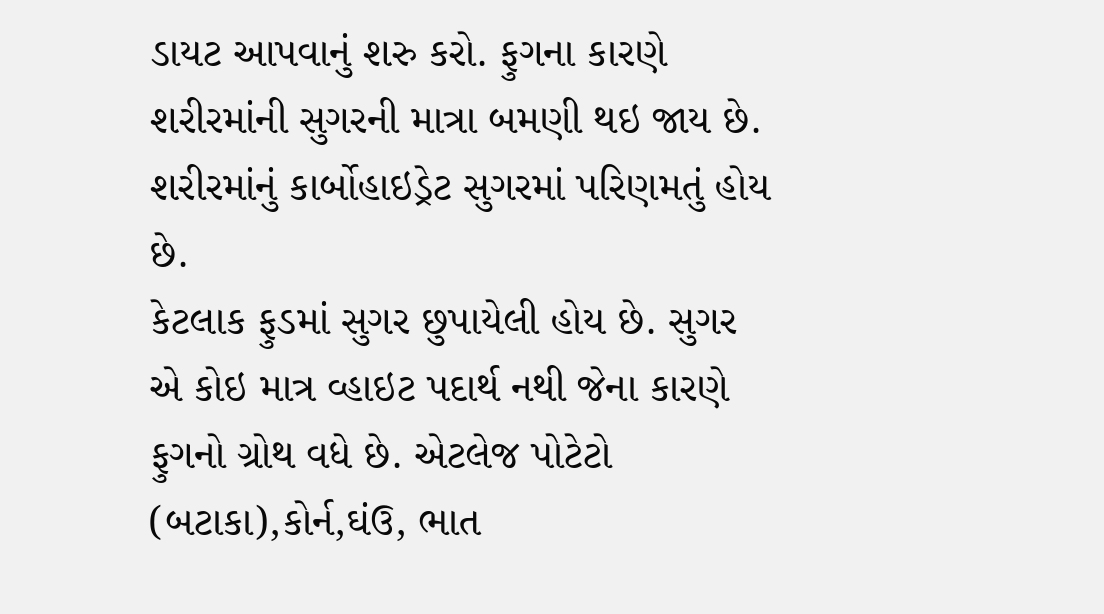ડાયટ આપવાનું શરુ કરો. ફુગના કારણે શરીરમાંની સુગરની માત્રા બમણી થઇ જાય છે. શરીરમાંનું કાર્બોહાઇડ્રેટ સુગરમાં પરિણમતું હોય છે.
કેટલાક ફુડમાં સુગર છુપાયેલી હોય છે. સુગર એ કોઇ માત્ર વ્હાઇટ પદાર્થ નથી જેના કારણે ફુગનો ગ્રોથ વધે છે. એટલેજ પોટેટો (બટાકા),કોર્ન,ઘંઉ, ભાત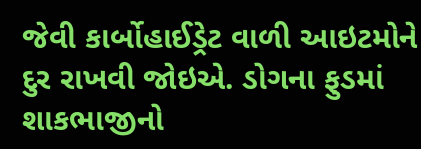જેવી કાર્બોહાઈડ્રેટ વાળી આઇટમોને દુર રાખવી જોઇએ. ડોગના ફુડમાં શાકભાજીનો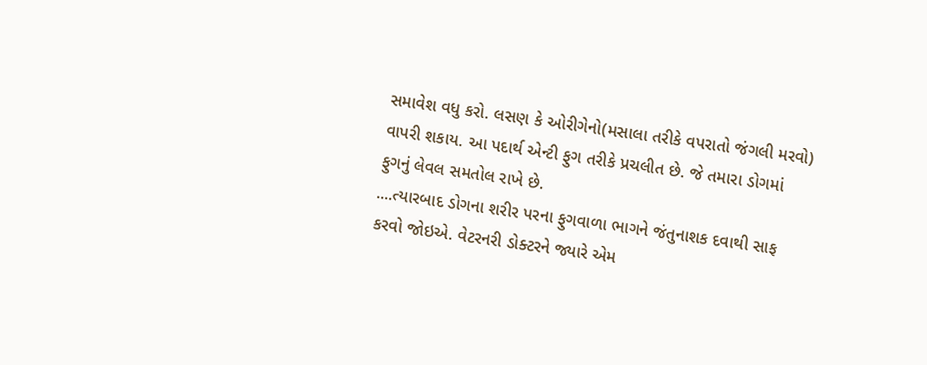સમાવેશ વધુ કરો. લસણ કે ઓરીગેનો(મસાલા તરીકે વપરાતો જંગલી મરવો) વાપરી શકાય. આ પદાર્થ એન્ટી ફુગ તરીકે પ્રચલીત છે. જે તમારા ડોગમાં ફુગનું લેવલ સમતોલ રાખે છે.
....ત્યારબાદ ડોગના શરીર પરના ફુગવાળા ભાગને જંતુનાશક દવાથી સાફ કરવો જોઇએ. વેટરનરી ડોક્ટરને જ્યારે એમ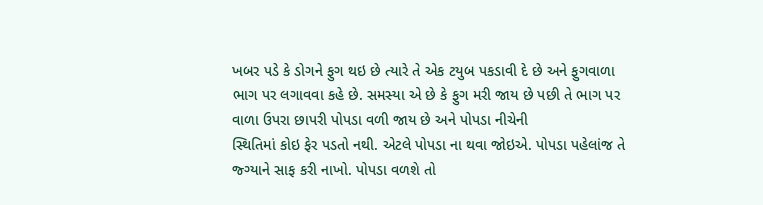ખબર પડે કે ડોગને ફુગ થઇ છે ત્યારે તે એક ટયુબ પકડાવી દે છે અને ફુગવાળા ભાગ પર લગાવવા કહે છે. સમસ્યા એ છે કે ફુગ મરી જાય છે પછી તે ભાગ પર વાળા ઉપરા છાપરી પોપડા વળી જાય છે અને પોપડા નીચેની
સ્થિતિમાં કોઇ ફેર પડતો નથી. એટલે પોપડા ના થવા જોઇએ. પોપડા પહેલાંજ તે જ્ગ્યાને સાફ કરી નાખો. પોપડા વળશે તો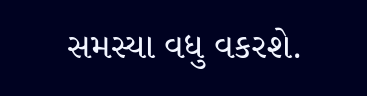સમસ્યા વધુ વકરશે.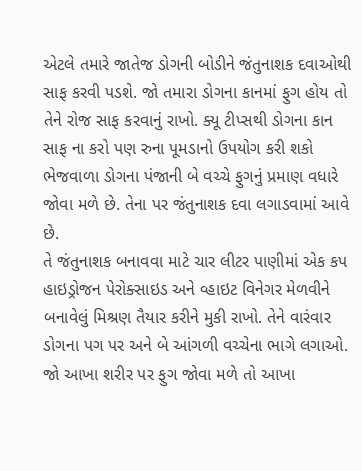એટલે તમારે જાતેજ ડોગની બોડીને જંતુનાશક દવાઓથી સાફ કરવી પડશે. જો તમારા ડોગના કાનમાં ફુગ હોય તો તેને રોજ સાફ કરવાનું રાખો. ક્યૂ ટીપ્સથી ડોગના કાન સાફ ના કરો પણ રુના પૂમડાનો ઉપયોગ કરી શકો ભેજવાળા ડોગના પંજાની બે વચ્ચે ફુગનું પ્રમાણ વધારે જોવા મળે છે. તેના પર જંતુનાશક દવા લગાડવામાં આવે છે.
તે જંતુનાશક બનાવવા માટે ચાર લીટર પાણીમાં એક કપ હાઇડ્રોજન પેરોક્સાઇડ અને વ્હાઇટ વિનેગર મેળવીને બનાવેલું મિશ્રણ તૈયાર કરીને મુકી રાખો. તેને વારંવાર ડોગના પગ પર અને બે આંગળી વચ્ચેના ભાગે લગાઓ. જો આખા શરીર પર ફુગ જોવા મળે તો આખા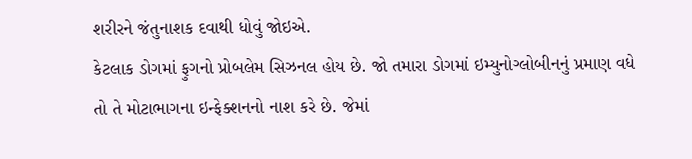શરીરને જંતુનાશક દવાથી ધોવું જોઇએ.
કેટલાક ડોગમાં ફુગનો પ્રોબલેમ સિઝનલ હોય છે. જો તમારા ડોગમાં ઇમ્યુનોગ્લોબીનનું પ્રમાણ વધે તો તે મોટાભાગના ઇન્ફેક્શનનો નાશ કરે છે. જેમાં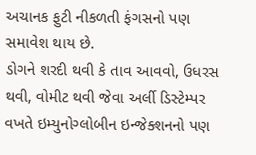અચાનક ફુટી નીકળતી ફંગસનો પણ સમાવેશ થાય છે.
ડોગને શરદી થવી કે તાવ આવવો, ઉધરસ થવી, વોમીટ થવી જેવા અર્લી ડિસ્ટેમ્પર વખતે ઇમ્યુનોગ્લોબીન ઇન્જેક્શનનો પણ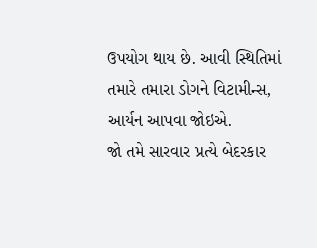ઉપયોગ થાય છે. આવી સ્થિતિમાં તમારે તમારા ડોગને વિટામીન્સ, આર્યન આપવા જોઇએ.
જો તમે સારવાર પ્રત્યે બેદરકાર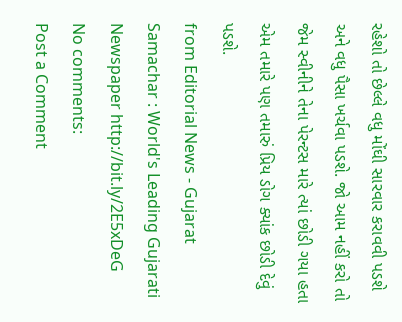રહેશો તો છેલ્લે વધુ મોંઘી સારવાર કરાવવી પડશે અને વધુ પૈસા ખર્ચવા પડશે. જો આમ નહીં કરો તો જેમ સ્વીનીને તેના પેરન્ટસ મારે ત્યાં છોડી ગયા હતા એમ તમારે પણ તમારું પ્રિય ડોગ ક્યાંક છોડી દેવું પડશે.
from Editorial News - Gujarat Samachar : World's Leading Gujarati Newspaper http://bit.ly/2E5xDeG
No comments:
Post a Comment